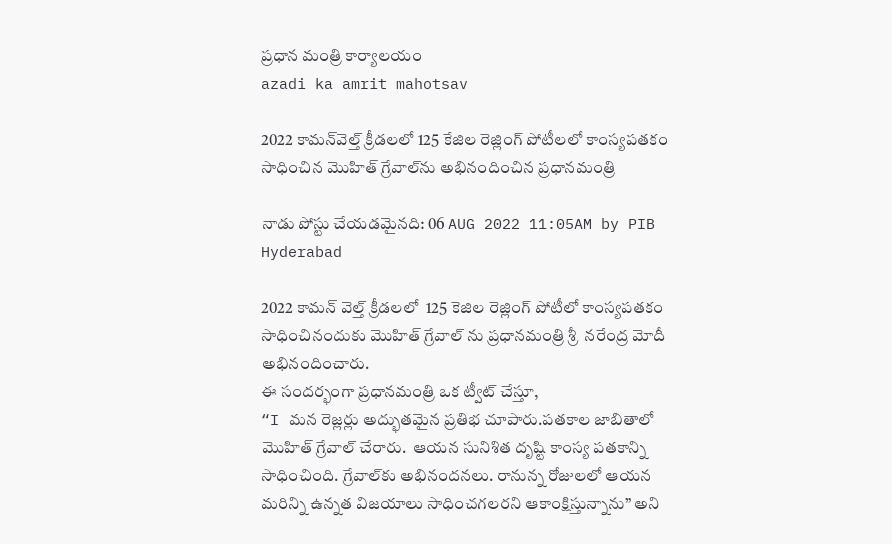ప్రధాన మంత్రి కార్యాలయం
azadi ka amrit mahotsav

2022 కామ‌న్‌వెల్త్ క్రీడ‌ల‌లో 125 కేజిల రెజ్లింగ్ పోటీల‌లో కాంస్య‌ప‌త‌కం సాధించిన మొహిత్ గ్రేవాల్‌ను అభినందించిన ప్ర‌ధాన‌మంత్రి

నాడు పోస్టు చేయడమైనది: 06 AUG 2022 11:05AM by PIB Hyderabad

2022 కామ‌న్ వెల్త్ క్రీడ‌ల‌లో  125 కెజిల రెజ్లింగ్ పోటీలో కాంస్య‌ప‌త‌కం సాధించినందుకు మొహిత్ గ్రేవాల్ ను ప్ర‌ధాన‌మంత్రి శ్రీ  న‌రేంద్ర మోదీ అభినందించారు.
ఈ సంద‌ర్భంగా ప్ర‌ధాన‌మంత్రి ఒక ట్వీట్ చేస్తూ,
“I మ‌న రెజ్ల‌ర్లు అద్భుత‌మైన ప్ర‌తిభ చూపారు.ప‌త‌కాల జాబితాలో మొహిత్ గ్రేవాల్ చేరారు.  ఆయ‌న సునిశిత దృష్టి కాంస్య ప‌త‌కాన్ని సాధించింది. గ్రేవాల్‌కు అభినంద‌న‌లు. రానున్న రోజుల‌లో ఆయ‌న మ‌రిన్ని ఉన్న‌త విజ‌యాలు సాధించ‌గ‌ల‌ర‌ని ఆకాంక్షిస్తున్నాను” అని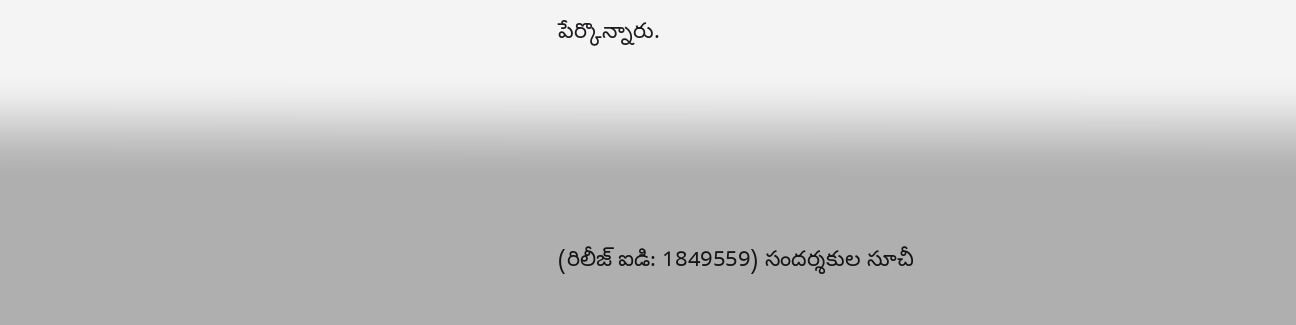పేర్కొన్నారు.




(రిలీజ్ ఐడి: 1849559) సందర్శకుల సూచీ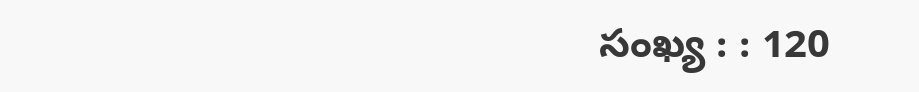సంఖ్య : : 120